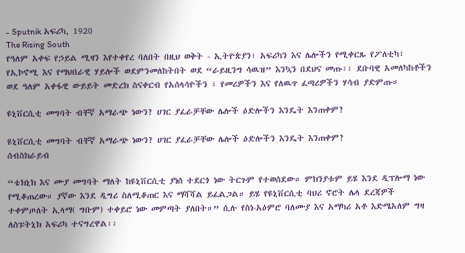- Sputnik አፍሪካ, 1920
The Rising South
የዓለም አቀፍ የኃይል ሚዛን እየተቀየረ ባለበት በዚህ ወቅት - ኢትዮጵያን፣ አፍሪካን እና ሌሎችን የሚቀርጹ የፖለቲካ፣ የኢኮኖሚ እና የማህበራዊ ሃይሎች ወደምንመለከትበት ወደ “ራይዚንግ ሳዉዝ” እንኳን በደህና መጡ፡፡ ደቡባዊ አመለካከቶችን ወደ ዓለም አቀፋዊ ውይይት መድረክ ስናቀርብ የአሰላሳዮችን ፣ የመሪዎችን እና የለዉጥ ፈጣሪዎችን ሃሳብ ያድምጡ።

ዩኒቨርሲቲ መግባት ብቸኛ አማራጭ ነውን? ሀገር ያፈራቻቸው ሌሎች ዕድሎችን እንዴት እንጠቀም?

ዩኒቨርሲቲ መግባት ብቸኛ አማራጭ ነውን? ሀገር ያፈራቻቸው ሌሎች ዕድሎችን እንዴት እንጠቀም?
ሰብስክራይብ

“ቴክኒክ እና ሙያ መግባት ማለት ከዩኒቨርሲቲ ያነሰ ተደርጎ ነው ትርጉም የተወሰደው። ምክንያቱም ይሄ እንደ ዲፕሎማ ነው የሚቆጠረው። ያኛው እንደ ዲግሪ ስለሚቆጠር እና ማሻሻል ይፈልጋል። ይሄ የዩኒቨርሲቲ ባህሪ ኖሮት ሌላ ደረጃዎች ተቀምጦለት ኢላማ( ግቡም) ተቀይሮ ነው መምጣት ያለበት።” ሲሉ የስነ-አዕምሮ ባለሙያ እና አማካሪ አቶ እድሜአለም ግዛ ለስፑትኒክ አፍሪካ ተናግረዋል፡፡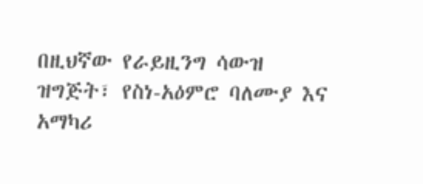በዚህኛው የራይዚንግ ሳውዝ ዝግጅት፣ የስነ-አዕምሮ ባለሙያ እና አማካሪ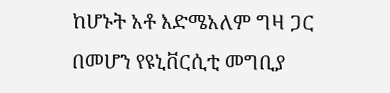ከሆኑት አቶ እድሜአለም ግዛ ጋር በመሆን የዩኒቨርሲቲ መግቢያ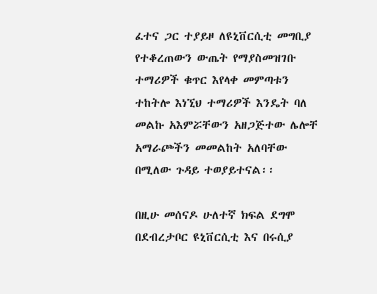ፈተና ጋር ተያይዞ ለዩኒቨርሲቲ መግቢያ የተቆረጠውን ውጤት የማያስመዝገቡ ተማሪዎች ቁጥር እየላቀ መምጣቱን ተከትሎ እነኚህ ተማሪዎች እንዴት ባለ መልኩ አእምሯቸውን አዘጋጅተው ሌሎቸ አማራጮችን መመልከት አለባቸው በሚለው ጉዳይ ተወያይተናል፡፡

በዚሁ መሰናዶ ሁለተኛ ክፍል ደግሞ በደብረታቦር ዩኒቨርሲቲ እና በሩሲያ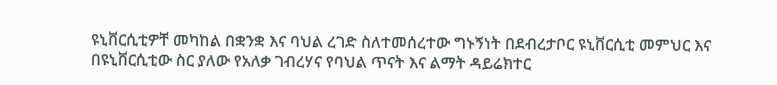ዩኒቨርሲቲዎቸ መካከል በቋንቋ እና ባህል ረገድ ስለተመሰረተው ግኑኝነት በደብረታቦር ዩኒቨርሲቲ መምህር እና በዩኒቨርሲቲው ስር ያለው የአለቃ ገብረሃና የባህል ጥናት እና ልማት ዳይሬክተር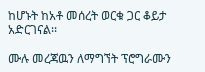ከሆኑት ከአቶ መሰረት ወርቁ ጋር ቆይታ አድርገናል፡፡

ሙሉ መረጃዉን ለማግኘት ፕሮግራሙን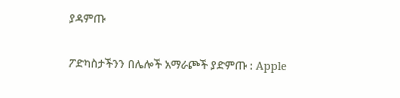ያዳምጡ

ፖድካስታችንን በሌሎች አማራጮች ያድምጡ : Apple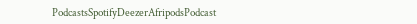PodcastsSpotifyDeezerAfripodsPodcast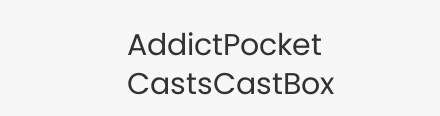AddictPocket CastsCastBox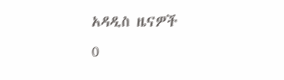አዳዲስ ዜናዎች
0